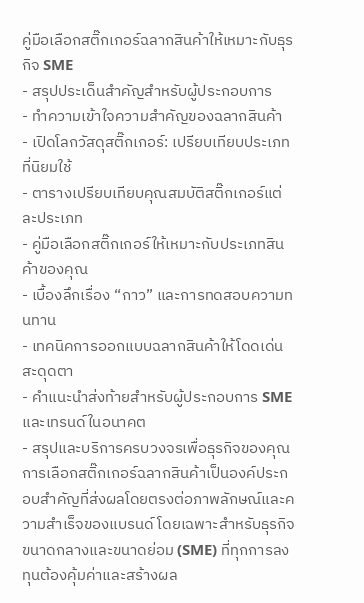คู่มือเลือกสติ๊กเกอร์ฉลากสินค้าให้เหมาะกับธุรกิจ SME
- สรุปประเด็นสำคัญสำหรับผู้ประกอบการ
- ทำความเข้าใจความสำคัญของฉลากสินค้า
- เปิดโลกวัสดุสติ๊กเกอร์: เปรียบเทียบประเภทที่นิยมใช้
- ตารางเปรียบเทียบคุณสมบัติสติ๊กเกอร์แต่ละประเภท
- คู่มือเลือกสติ๊กเกอร์ให้เหมาะกับประเภทสินค้าของคุณ
- เบื้องลึกเรื่อง “กาว” และการทดสอบความทนทาน
- เทคนิคการออกแบบฉลากสินค้าให้โดดเด่นสะดุดตา
- คำแนะนำส่งท้ายสำหรับผู้ประกอบการ SME และเทรนด์ในอนาคต
- สรุปและบริการครบวงจรเพื่อธุรกิจของคุณ
การเลือกสติ๊กเกอร์ฉลากสินค้าเป็นองค์ประกอบสำคัญที่ส่งผลโดยตรงต่อภาพลักษณ์และความสำเร็จของแบรนด์ โดยเฉพาะสำหรับธุรกิจขนาดกลางและขนาดย่อม (SME) ที่ทุกการลงทุนต้องคุ้มค่าและสร้างผล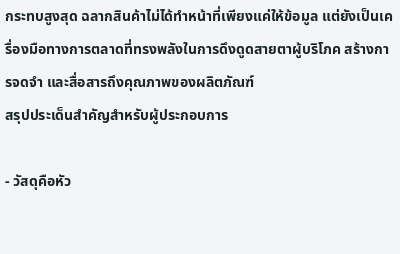กระทบสูงสุด ฉลากสินค้าไม่ได้ทำหน้าที่เพียงแค่ให้ข้อมูล แต่ยังเป็นเครื่องมือทางการตลาดที่ทรงพลังในการดึงดูดสายตาผู้บริโภค สร้างการจดจำ และสื่อสารถึงคุณภาพของผลิตภัณฑ์
สรุปประเด็นสำคัญสำหรับผู้ประกอบการ

- วัสดุคือหัว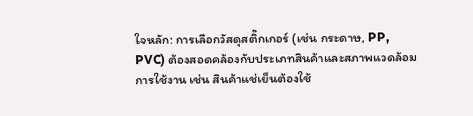ใจหลัก: การเลือกวัสดุสติ๊กเกอร์ (เช่น กระดาษ, PP, PVC) ต้องสอดคล้องกับประเภทสินค้าและสภาพแวดล้อมการใช้งาน เช่น สินค้าแช่เย็นต้องใช้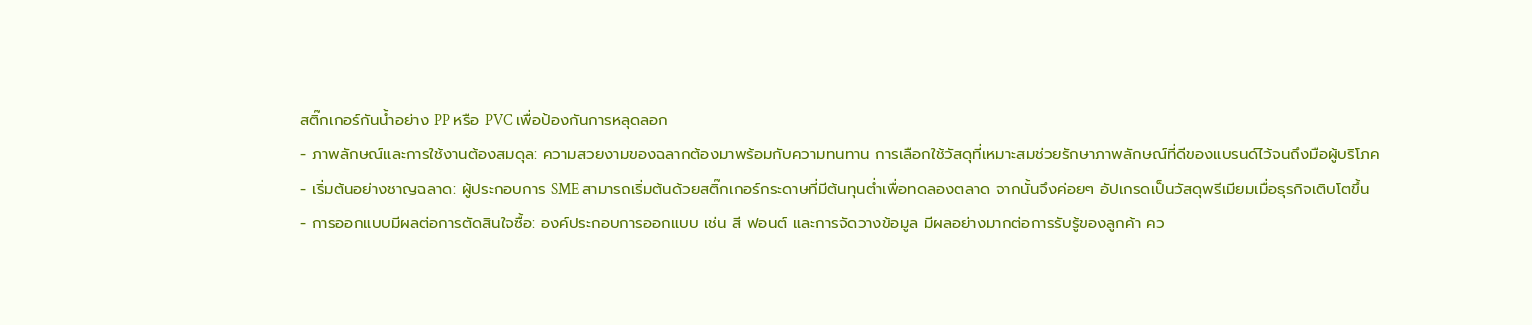สติ๊กเกอร์กันน้ำอย่าง PP หรือ PVC เพื่อป้องกันการหลุดลอก
- ภาพลักษณ์และการใช้งานต้องสมดุล: ความสวยงามของฉลากต้องมาพร้อมกับความทนทาน การเลือกใช้วัสดุที่เหมาะสมช่วยรักษาภาพลักษณ์ที่ดีของแบรนด์ไว้จนถึงมือผู้บริโภค
- เริ่มต้นอย่างชาญฉลาด: ผู้ประกอบการ SME สามารถเริ่มต้นด้วยสติ๊กเกอร์กระดาษที่มีต้นทุนต่ำเพื่อทดลองตลาด จากนั้นจึงค่อยๆ อัปเกรดเป็นวัสดุพรีเมียมเมื่อธุรกิจเติบโตขึ้น
- การออกแบบมีผลต่อการตัดสินใจซื้อ: องค์ประกอบการออกแบบ เช่น สี ฟอนต์ และการจัดวางข้อมูล มีผลอย่างมากต่อการรับรู้ของลูกค้า คว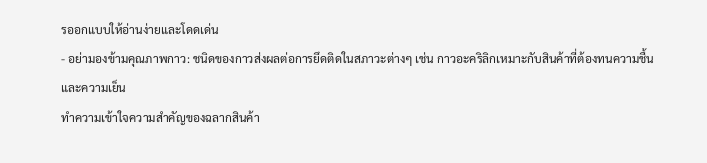รออกแบบให้อ่านง่ายและโดดเด่น
- อย่ามองข้ามคุณภาพกาว: ชนิดของกาวส่งผลต่อการยึดติดในสภาวะต่างๆ เช่น กาวอะคริลิกเหมาะกับสินค้าที่ต้องทนความชื้นและความเย็น
ทำความเข้าใจความสำคัญของฉลากสินค้า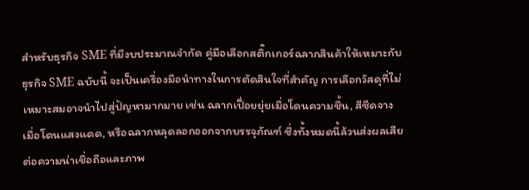สำหรับธุรกิจ SME ที่มีงบประมาณจำกัด คู่มือเลือกสติ๊กเกอร์ฉลากสินค้าให้เหมาะกับธุรกิจ SME ฉบับนี้ จะเป็นเครื่องมือนำทางในการตัดสินใจที่สำคัญ การเลือกวัสดุที่ไม่เหมาะสมอาจนำไปสู่ปัญหามากมาย เช่น ฉลากเปื่อยยุ่ยเมื่อโดนความชื้น, สีซีดจางเมื่อโดนแสงแดด, หรือฉลากหลุดลอกออกจากบรรจุภัณฑ์ ซึ่งทั้งหมดนี้ล้วนส่งผลเสียต่อความน่าเชื่อถือและภาพ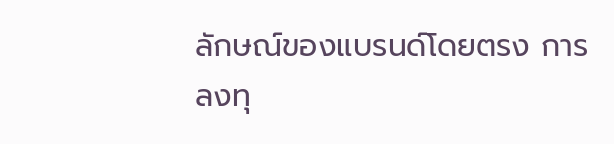ลักษณ์ของแบรนด์โดยตรง การลงทุ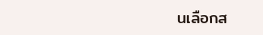นเลือกส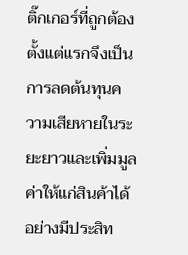ติ๊กเกอร์ที่ถูกต้องตั้งแต่แรกจึงเป็นการลดต้นทุนความเสียหายในระยะยาวและเพิ่มมูลค่าให้แก่สินค้าได้อย่างมีประสิท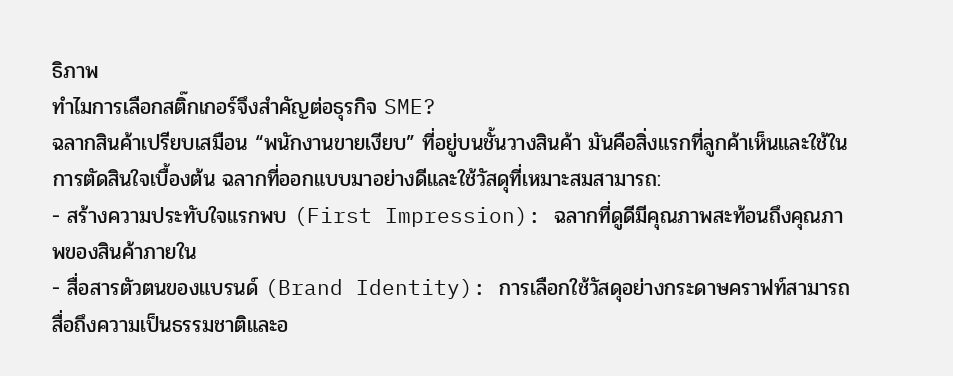ธิภาพ
ทำไมการเลือกสติ๊กเกอร์จึงสำคัญต่อธุรกิจ SME?
ฉลากสินค้าเปรียบเสมือน “พนักงานขายเงียบ” ที่อยู่บนชั้นวางสินค้า มันคือสิ่งแรกที่ลูกค้าเห็นและใช้ในการตัดสินใจเบื้องต้น ฉลากที่ออกแบบมาอย่างดีและใช้วัสดุที่เหมาะสมสามารถ:
- สร้างความประทับใจแรกพบ (First Impression): ฉลากที่ดูดีมีคุณภาพสะท้อนถึงคุณภาพของสินค้าภายใน
- สื่อสารตัวตนของแบรนด์ (Brand Identity): การเลือกใช้วัสดุอย่างกระดาษคราฟท์สามารถสื่อถึงความเป็นธรรมชาติและอ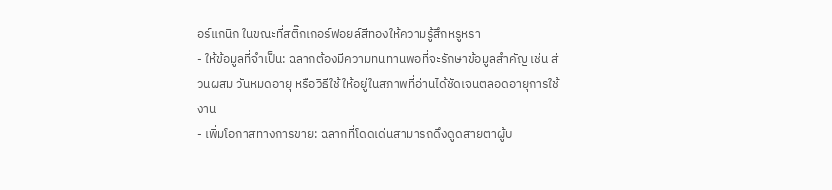อร์แกนิก ในขณะที่สติ๊กเกอร์ฟอยล์สีทองให้ความรู้สึกหรูหรา
- ให้ข้อมูลที่จำเป็น: ฉลากต้องมีความทนทานพอที่จะรักษาข้อมูลสำคัญ เช่น ส่วนผสม วันหมดอายุ หรือวิธีใช้ ให้อยู่ในสภาพที่อ่านได้ชัดเจนตลอดอายุการใช้งาน
- เพิ่มโอกาสทางการขาย: ฉลากที่โดดเด่นสามารถดึงดูดสายตาผู้บ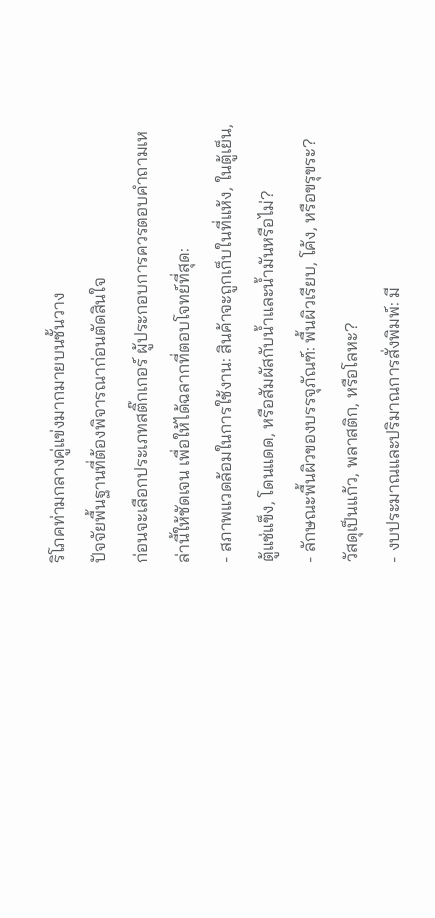ริโภคท่ามกลางคู่แข่งมากมายบนชั้นวาง
ปัจจัยพื้นฐานที่ต้องพิจารณาก่อนตัดสินใจ
ก่อนจะเลือกประเภทสติ๊กเกอร์ ผู้ประกอบการควรตอบคำถามเหล่านี้ให้ชัดเจน เพื่อให้ได้ฉลากที่ตอบโจทย์ที่สุด:
- สภาพแวดล้อมในการใช้งาน: สินค้าจะถูกเก็บในที่แห้ง, ในตู้เย็น, ตู้แช่แข็ง, โดนแดด, หรือสัมผัสกับน้ำและน้ำมันหรือไม่?
- ลักษณะพื้นผิวของบรรจุภัณฑ์: พื้นผิวเรียบ, โค้ง, หรือขรุขระ? วัสดุเป็นแก้ว, พลาสติก, หรือโลหะ?
- งบประมาณและปริมาณการสั่งพิมพ์: มี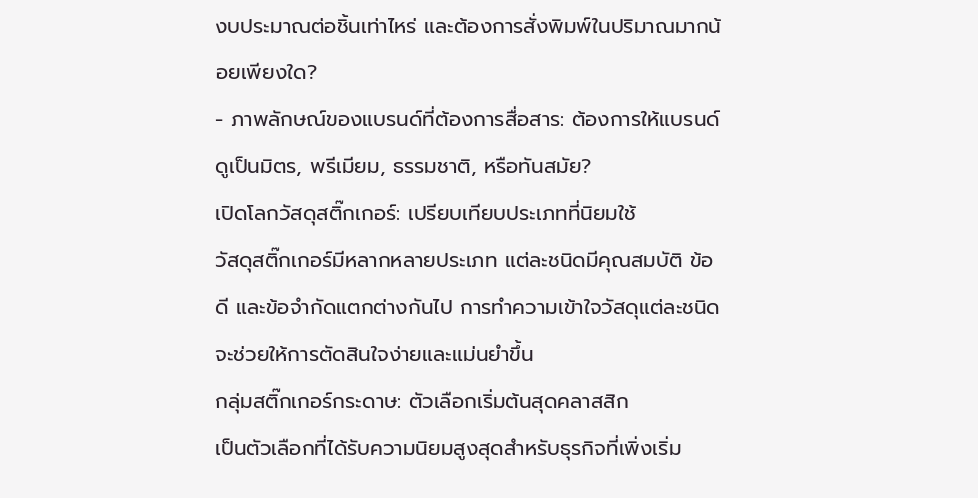งบประมาณต่อชิ้นเท่าไหร่ และต้องการสั่งพิมพ์ในปริมาณมากน้อยเพียงใด?
- ภาพลักษณ์ของแบรนด์ที่ต้องการสื่อสาร: ต้องการให้แบรนด์ดูเป็นมิตร, พรีเมียม, ธรรมชาติ, หรือทันสมัย?
เปิดโลกวัสดุสติ๊กเกอร์: เปรียบเทียบประเภทที่นิยมใช้
วัสดุสติ๊กเกอร์มีหลากหลายประเภท แต่ละชนิดมีคุณสมบัติ ข้อดี และข้อจำกัดแตกต่างกันไป การทำความเข้าใจวัสดุแต่ละชนิดจะช่วยให้การตัดสินใจง่ายและแม่นยำขึ้น
กลุ่มสติ๊กเกอร์กระดาษ: ตัวเลือกเริ่มต้นสุดคลาสสิก
เป็นตัวเลือกที่ได้รับความนิยมสูงสุดสำหรับธุรกิจที่เพิ่งเริ่ม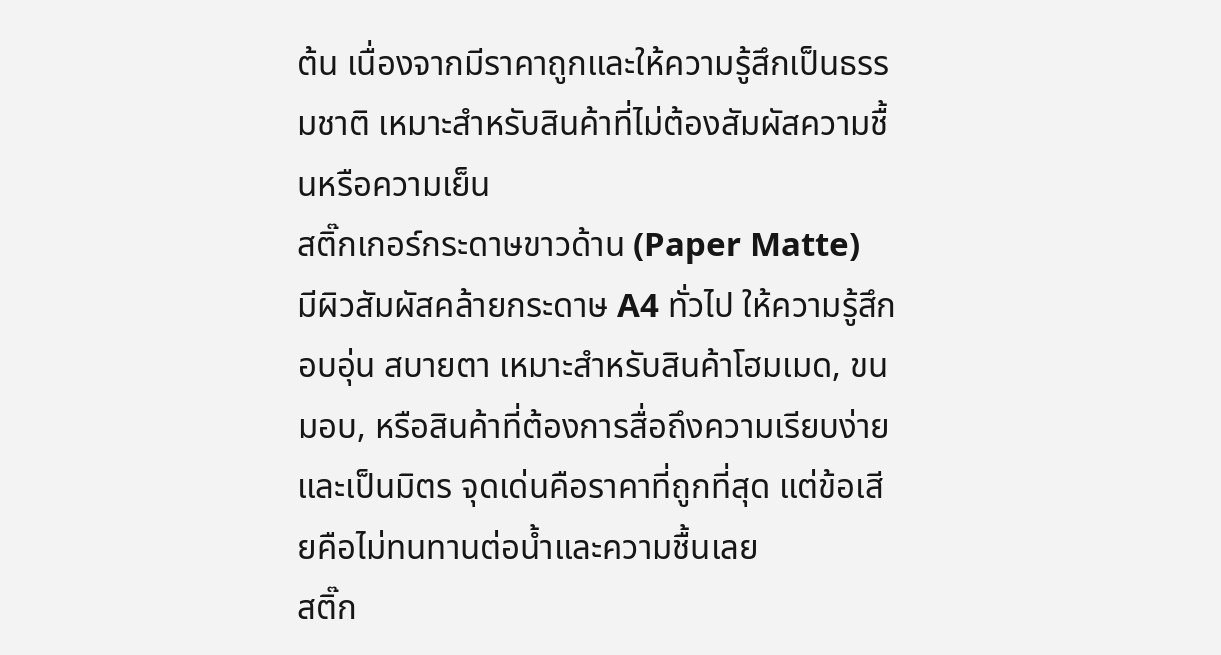ต้น เนื่องจากมีราคาถูกและให้ความรู้สึกเป็นธรรมชาติ เหมาะสำหรับสินค้าที่ไม่ต้องสัมผัสความชื้นหรือความเย็น
สติ๊กเกอร์กระดาษขาวด้าน (Paper Matte)
มีผิวสัมผัสคล้ายกระดาษ A4 ทั่วไป ให้ความรู้สึกอบอุ่น สบายตา เหมาะสำหรับสินค้าโฮมเมด, ขนมอบ, หรือสินค้าที่ต้องการสื่อถึงความเรียบง่ายและเป็นมิตร จุดเด่นคือราคาที่ถูกที่สุด แต่ข้อเสียคือไม่ทนทานต่อน้ำและความชื้นเลย
สติ๊ก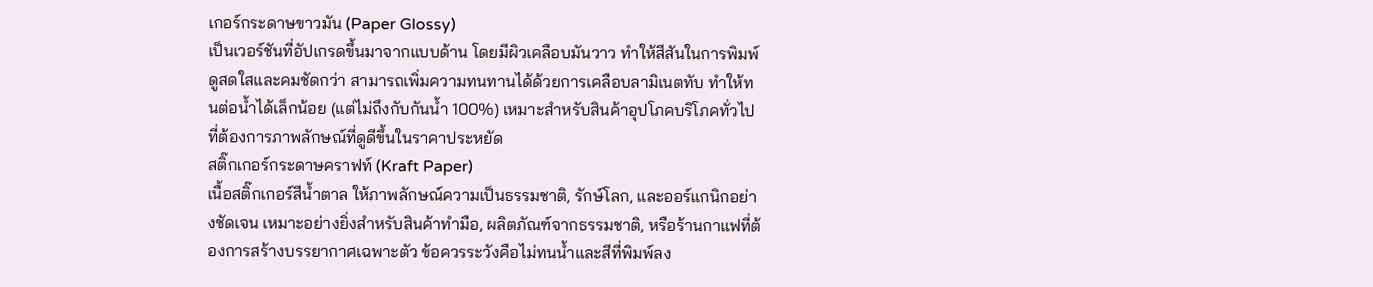เกอร์กระดาษขาวมัน (Paper Glossy)
เป็นเวอร์ชันที่อัปเกรดขึ้นมาจากแบบด้าน โดยมีผิวเคลือบมันวาว ทำให้สีสันในการพิมพ์ดูสดใสและคมชัดกว่า สามารถเพิ่มความทนทานได้ด้วยการเคลือบลามิเนตทับ ทำให้ทนต่อน้ำได้เล็กน้อย (แต่ไม่ถึงกับกันน้ำ 100%) เหมาะสำหรับสินค้าอุปโภคบริโภคทั่วไปที่ต้องการภาพลักษณ์ที่ดูดีขึ้นในราคาประหยัด
สติ๊กเกอร์กระดาษคราฟท์ (Kraft Paper)
เนื้อสติ๊กเกอร์สีน้ำตาล ให้ภาพลักษณ์ความเป็นธรรมชาติ, รักษ์โลก, และออร์แกนิกอย่างชัดเจน เหมาะอย่างยิ่งสำหรับสินค้าทำมือ, ผลิตภัณฑ์จากธรรมชาติ, หรือร้านกาแฟที่ต้องการสร้างบรรยากาศเฉพาะตัว ข้อควรระวังคือไม่ทนน้ำและสีที่พิมพ์ลง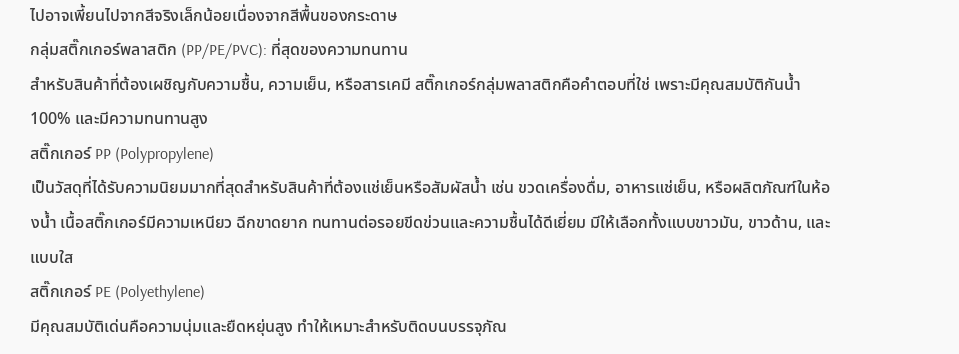ไปอาจเพี้ยนไปจากสีจริงเล็กน้อยเนื่องจากสีพื้นของกระดาษ
กลุ่มสติ๊กเกอร์พลาสติก (PP/PE/PVC): ที่สุดของความทนทาน
สำหรับสินค้าที่ต้องเผชิญกับความชื้น, ความเย็น, หรือสารเคมี สติ๊กเกอร์กลุ่มพลาสติกคือคำตอบที่ใช่ เพราะมีคุณสมบัติกันน้ำ 100% และมีความทนทานสูง
สติ๊กเกอร์ PP (Polypropylene)
เป็นวัสดุที่ได้รับความนิยมมากที่สุดสำหรับสินค้าที่ต้องแช่เย็นหรือสัมผัสน้ำ เช่น ขวดเครื่องดื่ม, อาหารแช่เย็น, หรือผลิตภัณฑ์ในห้องน้ำ เนื้อสติ๊กเกอร์มีความเหนียว ฉีกขาดยาก ทนทานต่อรอยขีดข่วนและความชื้นได้ดีเยี่ยม มีให้เลือกทั้งแบบขาวมัน, ขาวด้าน, และแบบใส
สติ๊กเกอร์ PE (Polyethylene)
มีคุณสมบัติเด่นคือความนุ่มและยืดหยุ่นสูง ทำให้เหมาะสำหรับติดบนบรรจุภัณ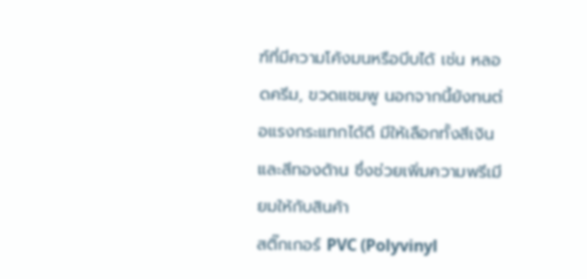ฑ์ที่มีความโค้งมนหรือบีบได้ เช่น หลอดครีม, ขวดแชมพู นอกจากนี้ยังทนต่อแรงกระแทกได้ดี มีให้เลือกทั้งสีเงินและสีทองด้าน ซึ่งช่วยเพิ่มความพรีเมียมให้กับสินค้า
สติ๊กเกอร์ PVC (Polyvinyl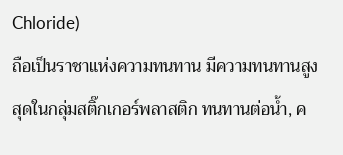Chloride)
ถือเป็นราชาแห่งความทนทาน มีความทนทานสูงสุดในกลุ่มสติ๊กเกอร์พลาสติก ทนทานต่อน้ำ, ค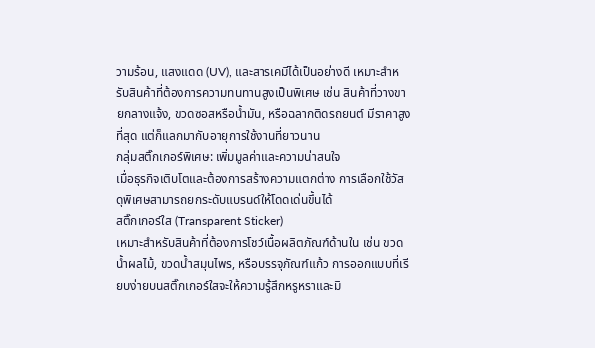วามร้อน, แสงแดด (UV), และสารเคมีได้เป็นอย่างดี เหมาะสำหรับสินค้าที่ต้องการความทนทานสูงเป็นพิเศษ เช่น สินค้าที่วางขายกลางแจ้ง, ขวดซอสหรือน้ำมัน, หรือฉลากติดรถยนต์ มีราคาสูงที่สุด แต่ก็แลกมากับอายุการใช้งานที่ยาวนาน
กลุ่มสติ๊กเกอร์พิเศษ: เพิ่มมูลค่าและความน่าสนใจ
เมื่อธุรกิจเติบโตและต้องการสร้างความแตกต่าง การเลือกใช้วัสดุพิเศษสามารถยกระดับแบรนด์ให้โดดเด่นขึ้นได้
สติ๊กเกอร์ใส (Transparent Sticker)
เหมาะสำหรับสินค้าที่ต้องการโชว์เนื้อผลิตภัณฑ์ด้านใน เช่น ขวดน้ำผลไม้, ขวดน้ำสมุนไพร, หรือบรรจุภัณฑ์แก้ว การออกแบบที่เรียบง่ายบนสติ๊กเกอร์ใสจะให้ความรู้สึกหรูหราและมิ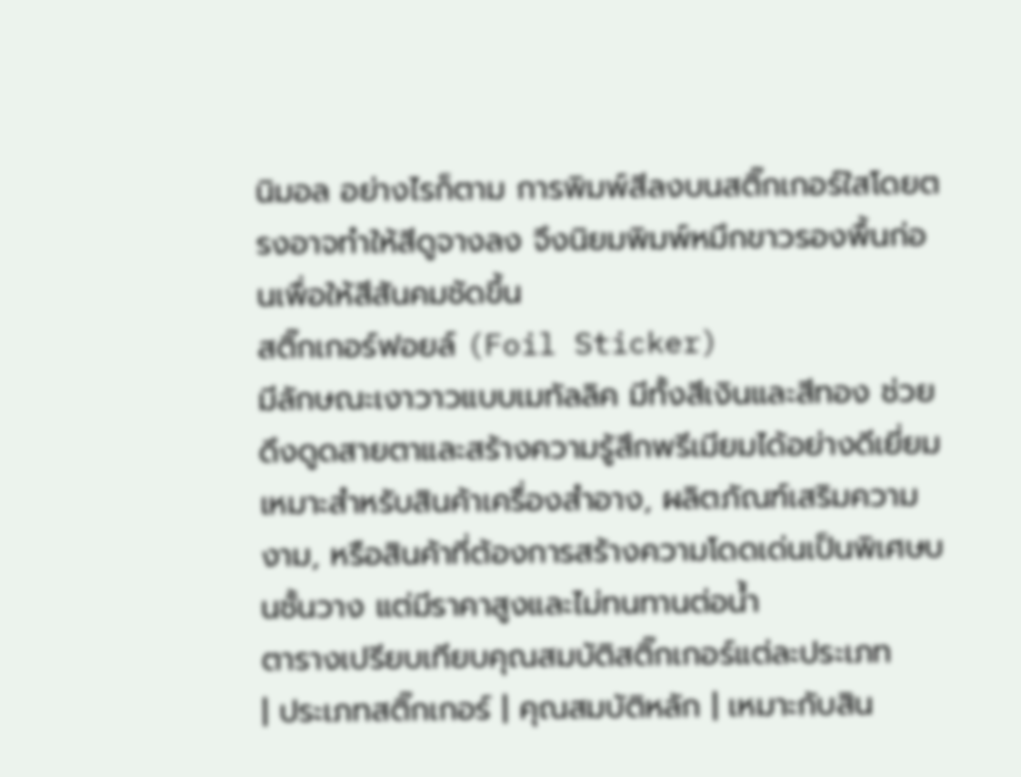นิมอล อย่างไรก็ตาม การพิมพ์สีลงบนสติ๊กเกอร์ใสโดยตรงอาจทำให้สีดูจางลง จึงนิยมพิมพ์หมึกขาวรองพื้นก่อนเพื่อให้สีสันคมชัดขึ้น
สติ๊กเกอร์ฟอยล์ (Foil Sticker)
มีลักษณะเงาวาวแบบเมทัลลิค มีทั้งสีเงินและสีทอง ช่วยดึงดูดสายตาและสร้างความรู้สึกพรีเมียมได้อย่างดีเยี่ยม เหมาะสำหรับสินค้าเครื่องสำอาง, ผลิตภัณฑ์เสริมความงาม, หรือสินค้าที่ต้องการสร้างความโดดเด่นเป็นพิเศษบนชั้นวาง แต่มีราคาสูงและไม่ทนทานต่อน้ำ
ตารางเปรียบเทียบคุณสมบัติสติ๊กเกอร์แต่ละประเภท
| ประเภทสติ๊กเกอร์ | คุณสมบัติหลัก | เหมาะกับสิน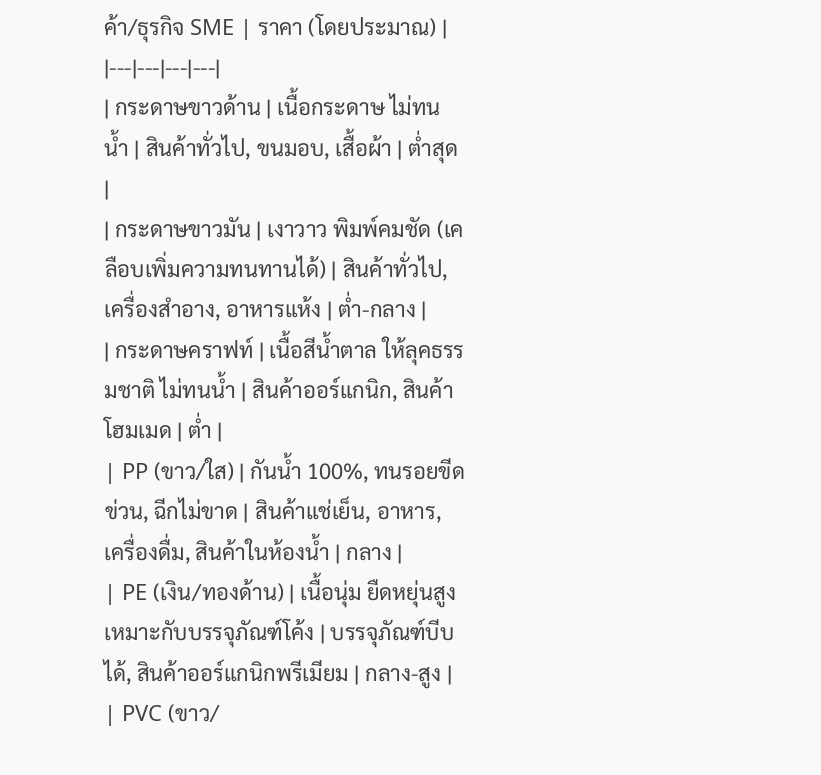ค้า/ธุรกิจ SME | ราคา (โดยประมาณ) |
|---|---|---|---|
| กระดาษขาวด้าน | เนื้อกระดาษ ไม่ทนน้ำ | สินค้าทั่วไป, ขนมอบ, เสื้อผ้า | ต่ำสุด |
| กระดาษขาวมัน | เงาวาว พิมพ์คมชัด (เคลือบเพิ่มความทนทานได้) | สินค้าทั่วไป, เครื่องสำอาง, อาหารแห้ง | ต่ำ-กลาง |
| กระดาษคราฟท์ | เนื้อสีน้ำตาล ให้ลุคธรรมชาติ ไม่ทนน้ำ | สินค้าออร์แกนิก, สินค้าโฮมเมด | ต่ำ |
| PP (ขาว/ใส) | กันน้ำ 100%, ทนรอยขีดข่วน, ฉีกไม่ขาด | สินค้าแช่เย็น, อาหาร, เครื่องดื่ม, สินค้าในห้องน้ำ | กลาง |
| PE (เงิน/ทองด้าน) | เนื้อนุ่ม ยืดหยุ่นสูง เหมาะกับบรรจุภัณฑ์โค้ง | บรรจุภัณฑ์บีบได้, สินค้าออร์แกนิกพรีเมียม | กลาง-สูง |
| PVC (ขาว/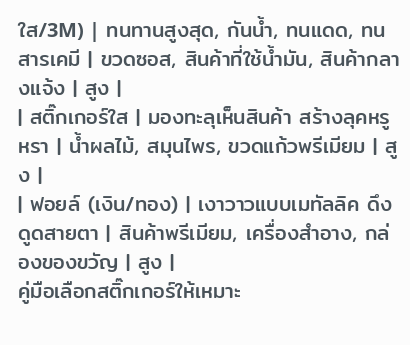ใส/3M) | ทนทานสูงสุด, กันน้ำ, ทนแดด, ทนสารเคมี | ขวดซอส, สินค้าที่ใช้น้ำมัน, สินค้ากลางแจ้ง | สูง |
| สติ๊กเกอร์ใส | มองทะลุเห็นสินค้า สร้างลุคหรูหรา | น้ำผลไม้, สมุนไพร, ขวดแก้วพรีเมียม | สูง |
| ฟอยล์ (เงิน/ทอง) | เงาวาวแบบเมทัลลิค ดึงดูดสายตา | สินค้าพรีเมียม, เครื่องสำอาง, กล่องของขวัญ | สูง |
คู่มือเลือกสติ๊กเกอร์ให้เหมาะ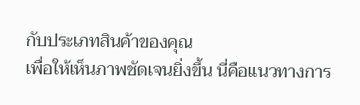กับประเภทสินค้าของคุณ
เพื่อให้เห็นภาพชัดเจนยิ่งขึ้น นี่คือแนวทางการ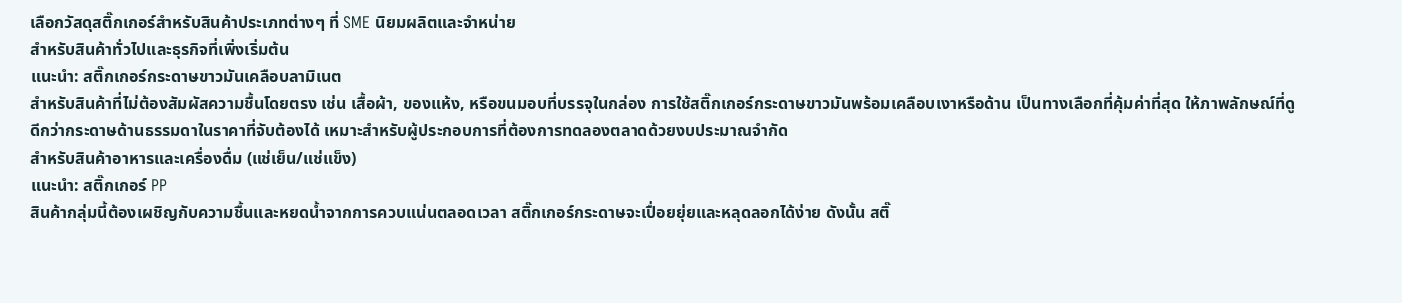เลือกวัสดุสติ๊กเกอร์สำหรับสินค้าประเภทต่างๆ ที่ SME นิยมผลิตและจำหน่าย
สำหรับสินค้าทั่วไปและธุรกิจที่เพิ่งเริ่มต้น
แนะนำ: สติ๊กเกอร์กระดาษขาวมันเคลือบลามิเนต
สำหรับสินค้าที่ไม่ต้องสัมผัสความชื้นโดยตรง เช่น เสื้อผ้า, ของแห้ง, หรือขนมอบที่บรรจุในกล่อง การใช้สติ๊กเกอร์กระดาษขาวมันพร้อมเคลือบเงาหรือด้าน เป็นทางเลือกที่คุ้มค่าที่สุด ให้ภาพลักษณ์ที่ดูดีกว่ากระดาษด้านธรรมดาในราคาที่จับต้องได้ เหมาะสำหรับผู้ประกอบการที่ต้องการทดลองตลาดด้วยงบประมาณจำกัด
สำหรับสินค้าอาหารและเครื่องดื่ม (แช่เย็น/แช่แข็ง)
แนะนำ: สติ๊กเกอร์ PP
สินค้ากลุ่มนี้ต้องเผชิญกับความชื้นและหยดน้ำจากการควบแน่นตลอดเวลา สติ๊กเกอร์กระดาษจะเปื่อยยุ่ยและหลุดลอกได้ง่าย ดังนั้น สติ๊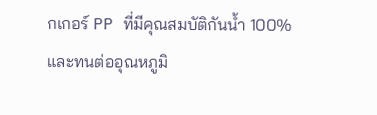กเกอร์ PP ที่มีคุณสมบัติกันน้ำ 100% และทนต่ออุณหภูมิ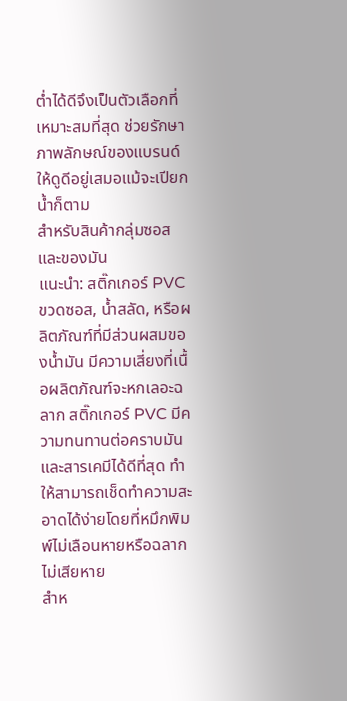ต่ำได้ดีจึงเป็นตัวเลือกที่เหมาะสมที่สุด ช่วยรักษาภาพลักษณ์ของแบรนด์ให้ดูดีอยู่เสมอแม้จะเปียกน้ำก็ตาม
สำหรับสินค้ากลุ่มซอสและของมัน
แนะนำ: สติ๊กเกอร์ PVC
ขวดซอส, น้ำสลัด, หรือผลิตภัณฑ์ที่มีส่วนผสมของน้ำมัน มีความเสี่ยงที่เนื้อผลิตภัณฑ์จะหกเลอะฉลาก สติ๊กเกอร์ PVC มีความทนทานต่อคราบมันและสารเคมีได้ดีที่สุด ทำให้สามารถเช็ดทำความสะอาดได้ง่ายโดยที่หมึกพิมพ์ไม่เลือนหายหรือฉลากไม่เสียหาย
สำห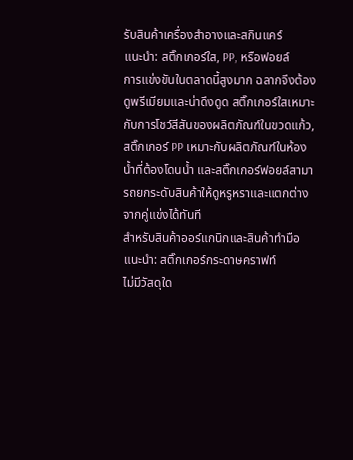รับสินค้าเครื่องสำอางและสกินแคร์
แนะนำ: สติ๊กเกอร์ใส, PP, หรือฟอยล์
การแข่งขันในตลาดนี้สูงมาก ฉลากจึงต้องดูพรีเมียมและน่าดึงดูด สติ๊กเกอร์ใสเหมาะกับการโชว์สีสันของผลิตภัณฑ์ในขวดแก้ว, สติ๊กเกอร์ PP เหมาะกับผลิตภัณฑ์ในห้องน้ำที่ต้องโดนน้ำ และสติ๊กเกอร์ฟอยล์สามารถยกระดับสินค้าให้ดูหรูหราและแตกต่างจากคู่แข่งได้ทันที
สำหรับสินค้าออร์แกนิกและสินค้าทำมือ
แนะนำ: สติ๊กเกอร์กระดาษคราฟท์
ไม่มีวัสดุใด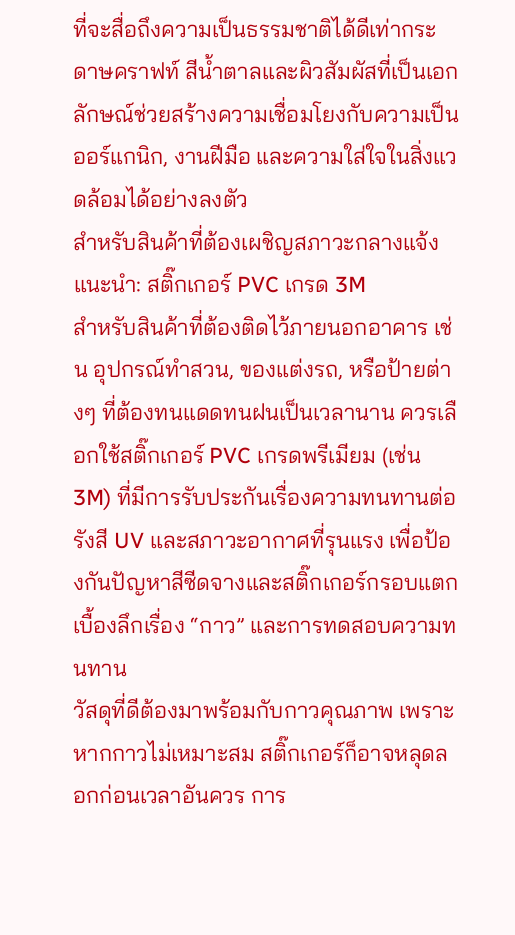ที่จะสื่อถึงความเป็นธรรมชาติได้ดีเท่ากระดาษคราฟท์ สีน้ำตาลและผิวสัมผัสที่เป็นเอกลักษณ์ช่วยสร้างความเชื่อมโยงกับความเป็นออร์แกนิก, งานฝีมือ และความใส่ใจในสิ่งแวดล้อมได้อย่างลงตัว
สำหรับสินค้าที่ต้องเผชิญสภาวะกลางแจ้ง
แนะนำ: สติ๊กเกอร์ PVC เกรด 3M
สำหรับสินค้าที่ต้องติดไว้ภายนอกอาคาร เช่น อุปกรณ์ทำสวน, ของแต่งรถ, หรือป้ายต่างๆ ที่ต้องทนแดดทนฝนเป็นเวลานาน ควรเลือกใช้สติ๊กเกอร์ PVC เกรดพรีเมียม (เช่น 3M) ที่มีการรับประกันเรื่องความทนทานต่อรังสี UV และสภาวะอากาศที่รุนแรง เพื่อป้องกันปัญหาสีซีดจางและสติ๊กเกอร์กรอบแตก
เบื้องลึกเรื่อง “กาว” และการทดสอบความทนทาน
วัสดุที่ดีต้องมาพร้อมกับกาวคุณภาพ เพราะหากกาวไม่เหมาะสม สติ๊กเกอร์ก็อาจหลุดลอกก่อนเวลาอันควร การ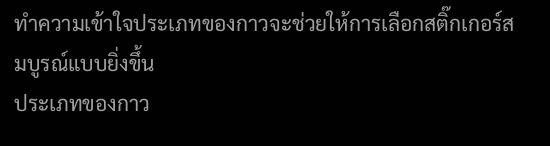ทำความเข้าใจประเภทของกาวจะช่วยให้การเลือกสติ๊กเกอร์สมบูรณ์แบบยิ่งขึ้น
ประเภทของกาว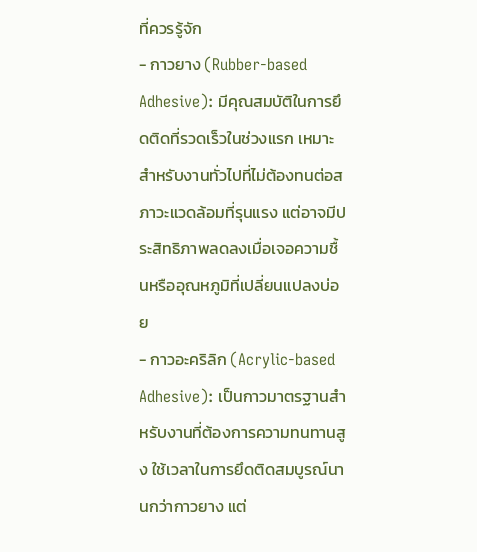ที่ควรรู้จัก
- กาวยาง (Rubber-based Adhesive): มีคุณสมบัติในการยึดติดที่รวดเร็วในช่วงแรก เหมาะสำหรับงานทั่วไปที่ไม่ต้องทนต่อสภาวะแวดล้อมที่รุนแรง แต่อาจมีประสิทธิภาพลดลงเมื่อเจอความชื้นหรืออุณหภูมิที่เปลี่ยนแปลงบ่อย
- กาวอะคริลิก (Acrylic-based Adhesive): เป็นกาวมาตรฐานสำหรับงานที่ต้องการความทนทานสูง ใช้เวลาในการยึดติดสมบูรณ์นานกว่ากาวยาง แต่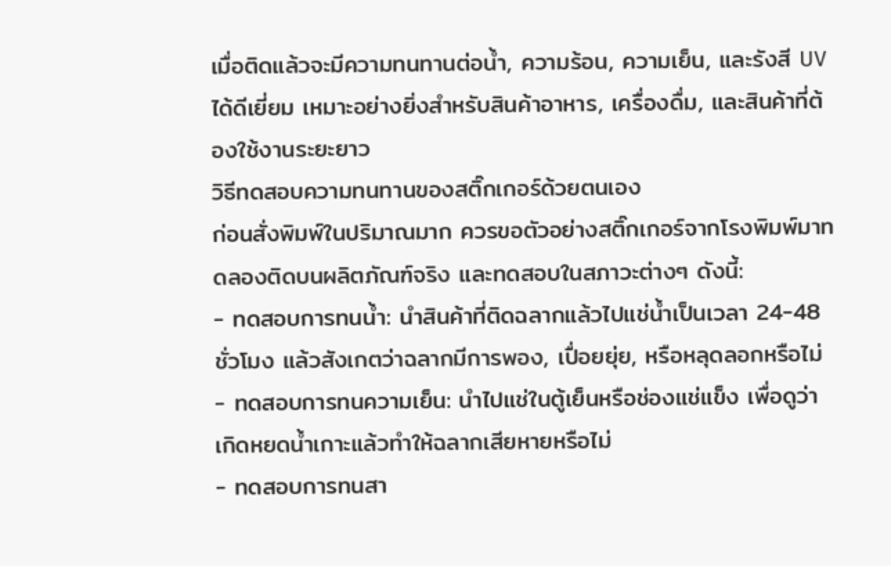เมื่อติดแล้วจะมีความทนทานต่อน้ำ, ความร้อน, ความเย็น, และรังสี UV ได้ดีเยี่ยม เหมาะอย่างยิ่งสำหรับสินค้าอาหาร, เครื่องดื่ม, และสินค้าที่ต้องใช้งานระยะยาว
วิธีทดสอบความทนทานของสติ๊กเกอร์ด้วยตนเอง
ก่อนสั่งพิมพ์ในปริมาณมาก ควรขอตัวอย่างสติ๊กเกอร์จากโรงพิมพ์มาทดลองติดบนผลิตภัณฑ์จริง และทดสอบในสภาวะต่างๆ ดังนี้:
- ทดสอบการทนน้ำ: นำสินค้าที่ติดฉลากแล้วไปแช่น้ำเป็นเวลา 24-48 ชั่วโมง แล้วสังเกตว่าฉลากมีการพอง, เปื่อยยุ่ย, หรือหลุดลอกหรือไม่
- ทดสอบการทนความเย็น: นำไปแช่ในตู้เย็นหรือช่องแช่แข็ง เพื่อดูว่าเกิดหยดน้ำเกาะแล้วทำให้ฉลากเสียหายหรือไม่
- ทดสอบการทนสา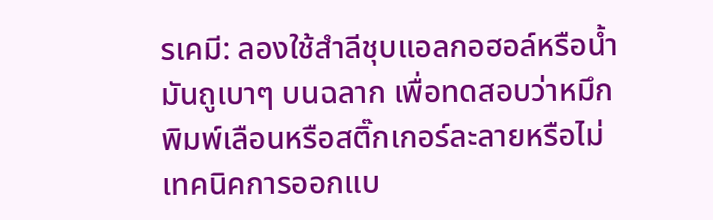รเคมี: ลองใช้สำลีชุบแอลกอฮอล์หรือน้ำมันถูเบาๆ บนฉลาก เพื่อทดสอบว่าหมึกพิมพ์เลือนหรือสติ๊กเกอร์ละลายหรือไม่
เทคนิคการออกแบ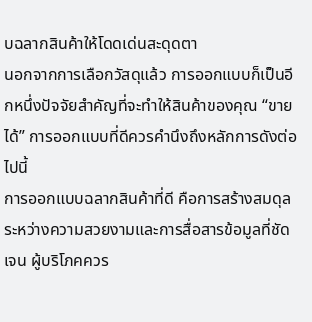บฉลากสินค้าให้โดดเด่นสะดุดตา
นอกจากการเลือกวัสดุแล้ว การออกแบบก็เป็นอีกหนึ่งปัจจัยสำคัญที่จะทำให้สินค้าของคุณ “ขายได้” การออกแบบที่ดีควรคำนึงถึงหลักการดังต่อไปนี้
การออกแบบฉลากสินค้าที่ดี คือการสร้างสมดุลระหว่างความสวยงามและการสื่อสารข้อมูลที่ชัดเจน ผู้บริโภคควร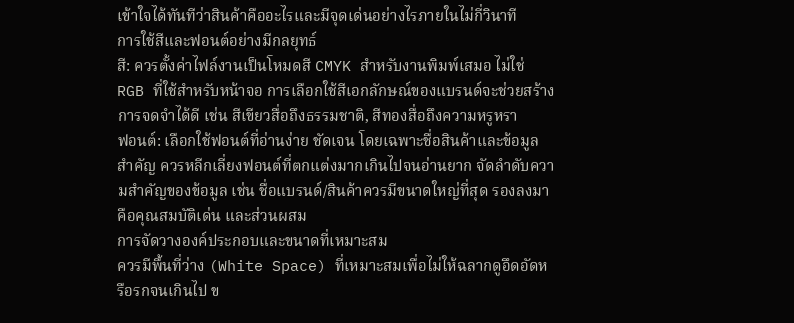เข้าใจได้ทันทีว่าสินค้าคืออะไรและมีจุดเด่นอย่างไรภายในไม่กี่วินาที
การใช้สีและฟอนต์อย่างมีกลยุทธ์
สี: ควรตั้งค่าไฟล์งานเป็นโหมดสี CMYK สำหรับงานพิมพ์เสมอ ไม่ใช่ RGB ที่ใช้สำหรับหน้าจอ การเลือกใช้สีเอกลักษณ์ของแบรนด์จะช่วยสร้างการจดจำได้ดี เช่น สีเขียวสื่อถึงธรรมชาติ, สีทองสื่อถึงความหรูหรา
ฟอนต์: เลือกใช้ฟอนต์ที่อ่านง่าย ชัดเจน โดยเฉพาะชื่อสินค้าและข้อมูลสำคัญ ควรหลีกเลี่ยงฟอนต์ที่ตกแต่งมากเกินไปจนอ่านยาก จัดลำดับความสำคัญของข้อมูล เช่น ชื่อแบรนด์/สินค้าควรมีขนาดใหญ่ที่สุด รองลงมาคือคุณสมบัติเด่น และส่วนผสม
การจัดวางองค์ประกอบและขนาดที่เหมาะสม
ควรมีพื้นที่ว่าง (White Space) ที่เหมาะสมเพื่อไม่ให้ฉลากดูอึดอัดหรือรกจนเกินไป ข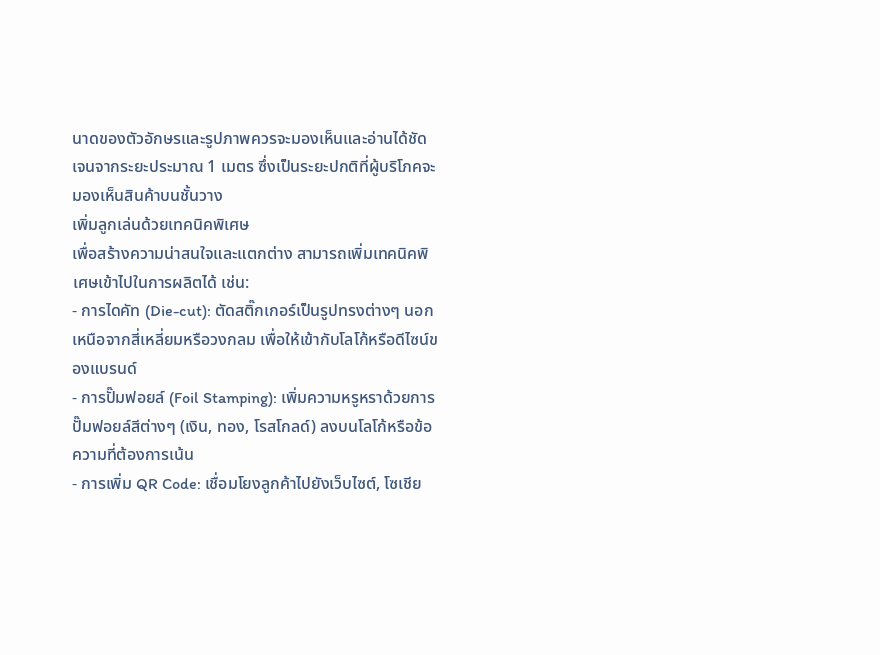นาดของตัวอักษรและรูปภาพควรจะมองเห็นและอ่านได้ชัดเจนจากระยะประมาณ 1 เมตร ซึ่งเป็นระยะปกติที่ผู้บริโภคจะมองเห็นสินค้าบนชั้นวาง
เพิ่มลูกเล่นด้วยเทคนิคพิเศษ
เพื่อสร้างความน่าสนใจและแตกต่าง สามารถเพิ่มเทคนิคพิเศษเข้าไปในการผลิตได้ เช่น:
- การไดคัท (Die-cut): ตัดสติ๊กเกอร์เป็นรูปทรงต่างๆ นอกเหนือจากสี่เหลี่ยมหรือวงกลม เพื่อให้เข้ากับโลโก้หรือดีไซน์ของแบรนด์
- การปั๊มฟอยล์ (Foil Stamping): เพิ่มความหรูหราด้วยการปั๊มฟอยล์สีต่างๆ (เงิน, ทอง, โรสโกลด์) ลงบนโลโก้หรือข้อความที่ต้องการเน้น
- การเพิ่ม QR Code: เชื่อมโยงลูกค้าไปยังเว็บไซต์, โซเชีย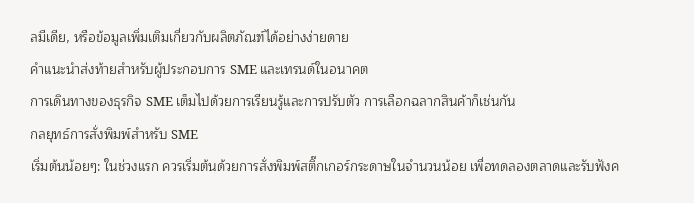ลมีเดีย, หรือข้อมูลเพิ่มเติมเกี่ยวกับผลิตภัณฑ์ได้อย่างง่ายดาย
คำแนะนำส่งท้ายสำหรับผู้ประกอบการ SME และเทรนด์ในอนาคต
การเดินทางของธุรกิจ SME เต็มไปด้วยการเรียนรู้และการปรับตัว การเลือกฉลากสินค้าก็เช่นกัน
กลยุทธ์การสั่งพิมพ์สำหรับ SME
เริ่มต้นน้อยๆ: ในช่วงแรก ควรเริ่มต้นด้วยการสั่งพิมพ์สติ๊กเกอร์กระดาษในจำนวนน้อย เพื่อทดลองตลาดและรับฟังค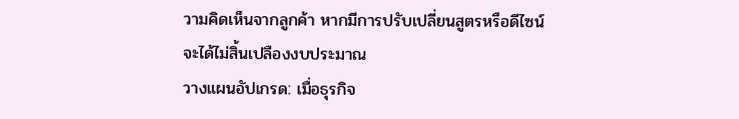วามคิดเห็นจากลูกค้า หากมีการปรับเปลี่ยนสูตรหรือดีไซน์ จะได้ไม่สิ้นเปลืองงบประมาณ
วางแผนอัปเกรด: เมื่อธุรกิจ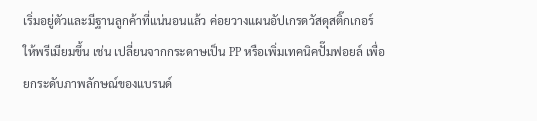เริ่มอยู่ตัวและมีฐานลูกค้าที่แน่นอนแล้ว ค่อยวางแผนอัปเกรดวัสดุสติ๊กเกอร์ให้พรีเมียมขึ้น เช่น เปลี่ยนจากกระดาษเป็น PP หรือเพิ่มเทคนิคปั๊มฟอยล์ เพื่อยกระดับภาพลักษณ์ของแบรนด์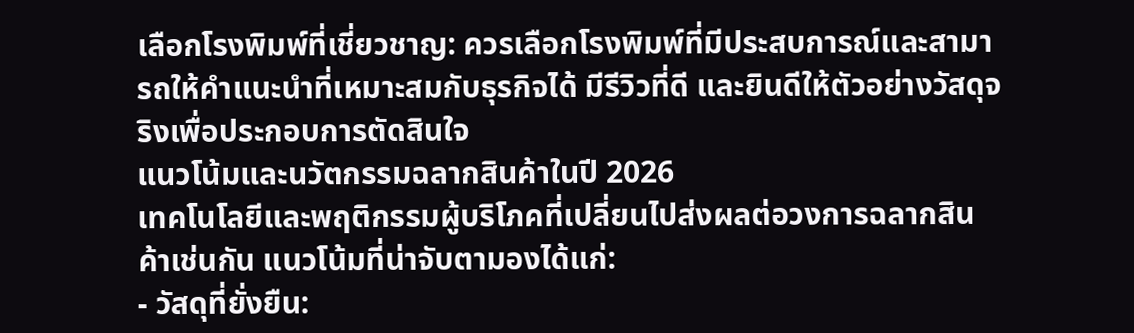เลือกโรงพิมพ์ที่เชี่ยวชาญ: ควรเลือกโรงพิมพ์ที่มีประสบการณ์และสามารถให้คำแนะนำที่เหมาะสมกับธุรกิจได้ มีรีวิวที่ดี และยินดีให้ตัวอย่างวัสดุจริงเพื่อประกอบการตัดสินใจ
แนวโน้มและนวัตกรรมฉลากสินค้าในปี 2026
เทคโนโลยีและพฤติกรรมผู้บริโภคที่เปลี่ยนไปส่งผลต่อวงการฉลากสินค้าเช่นกัน แนวโน้มที่น่าจับตามองได้แก่:
- วัสดุที่ยั่งยืน: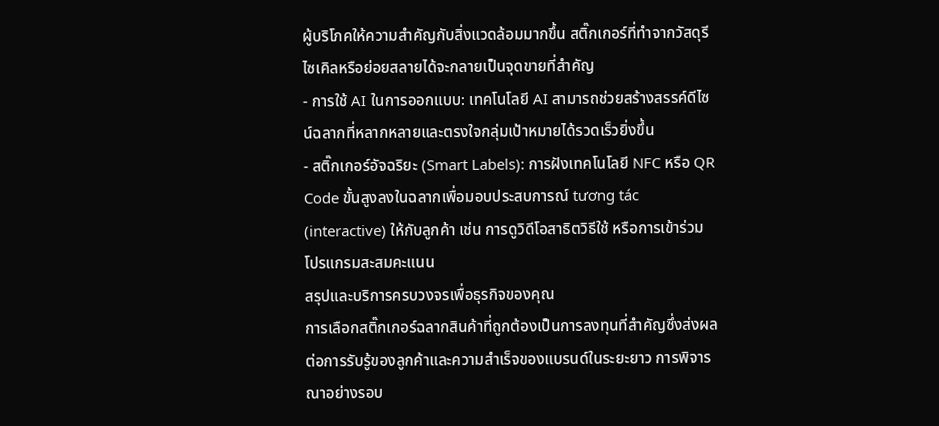ผู้บริโภคให้ความสำคัญกับสิ่งแวดล้อมมากขึ้น สติ๊กเกอร์ที่ทำจากวัสดุรีไซเคิลหรือย่อยสลายได้จะกลายเป็นจุดขายที่สำคัญ
- การใช้ AI ในการออกแบบ: เทคโนโลยี AI สามารถช่วยสร้างสรรค์ดีไซน์ฉลากที่หลากหลายและตรงใจกลุ่มเป้าหมายได้รวดเร็วยิ่งขึ้น
- สติ๊กเกอร์อัจฉริยะ (Smart Labels): การฝังเทคโนโลยี NFC หรือ QR Code ขั้นสูงลงในฉลากเพื่อมอบประสบการณ์ tương tác (interactive) ให้กับลูกค้า เช่น การดูวิดีโอสาธิตวิธีใช้ หรือการเข้าร่วมโปรแกรมสะสมคะแนน
สรุปและบริการครบวงจรเพื่อธุรกิจของคุณ
การเลือกสติ๊กเกอร์ฉลากสินค้าที่ถูกต้องเป็นการลงทุนที่สำคัญซึ่งส่งผลต่อการรับรู้ของลูกค้าและความสำเร็จของแบรนด์ในระยะยาว การพิจารณาอย่างรอบ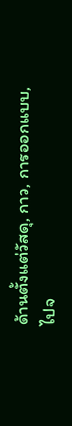ด้านตั้งแต่วัสดุ, กาว, การออกแบบ, ไปจ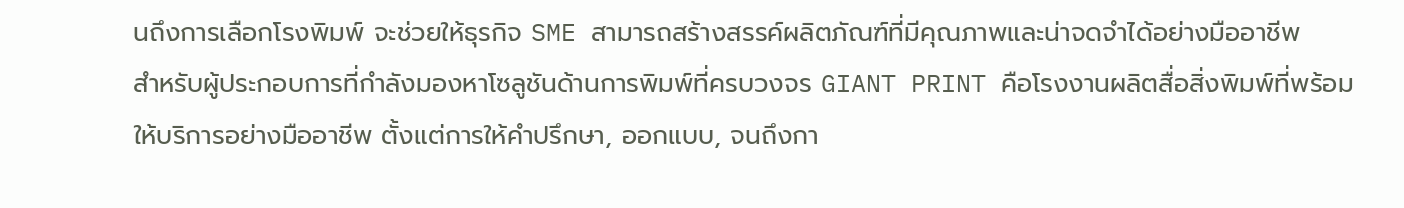นถึงการเลือกโรงพิมพ์ จะช่วยให้ธุรกิจ SME สามารถสร้างสรรค์ผลิตภัณฑ์ที่มีคุณภาพและน่าจดจำได้อย่างมืออาชีพ
สำหรับผู้ประกอบการที่กำลังมองหาโซลูชันด้านการพิมพ์ที่ครบวงจร GIANT PRINT คือโรงงานผลิตสื่อสิ่งพิมพ์ที่พร้อมให้บริการอย่างมืออาชีพ ตั้งแต่การให้คำปรึกษา, ออกแบบ, จนถึงกา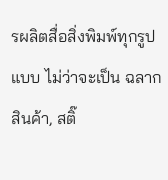รผลิตสื่อสิ่งพิมพ์ทุกรูปแบบ ไม่ว่าจะเป็น ฉลากสินค้า, สติ๊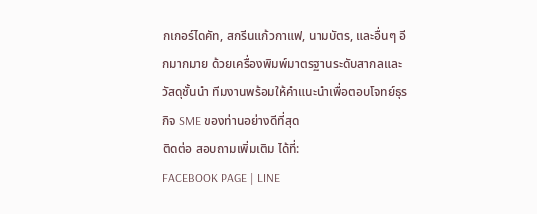กเกอร์ไดคัท, สกรีนแก้วกาแฟ, นามบัตร, และอื่นๆ อีกมากมาย ด้วยเครื่องพิมพ์มาตรฐานระดับสากลและวัสดุชั้นนำ ทีมงานพร้อมให้คำแนะนำเพื่อตอบโจทย์ธุรกิจ SME ของท่านอย่างดีที่สุด
ติดต่อ สอบถามเพิ่มเติม ได้ที่:
FACEBOOK PAGE | LINE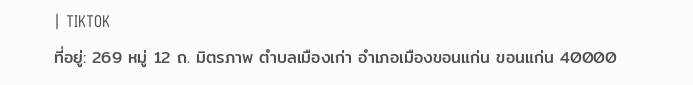| TIKTOK
ที่อยู่: 269 หมู่ 12 ถ. มิตรภาพ ตำบลเมืองเก่า อำเภอเมืองขอนแก่น ขอนแก่น 40000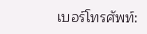เบอร์โทรศัพท์: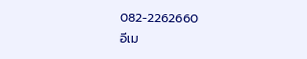082-2262660
อีเม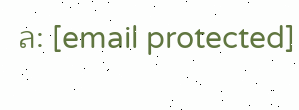ล: [email protected]